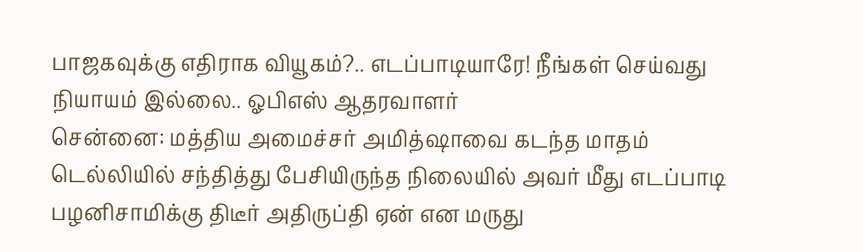பாஜகவுக்கு எதிராக வியூகம்?.. எடப்பாடியாரே! நீங்கள் செய்வது நியாயம் இல்லை.. ஓபிஎஸ் ஆதரவாளர்
சென்னை: மத்திய அமைச்சர் அமித்ஷாவை கடந்த மாதம் டெல்லியில் சந்தித்து பேசியிருந்த நிலையில் அவர் மீது எடப்பாடி பழனிசாமிக்கு திடீர் அதிருப்தி ஏன் என மருது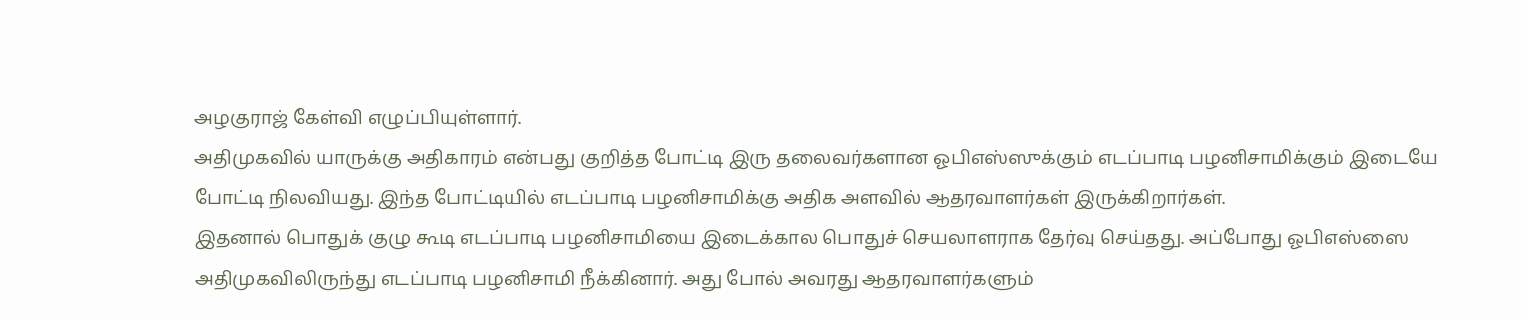அழகுராஜ் கேள்வி எழுப்பியுள்ளார்.
அதிமுகவில் யாருக்கு அதிகாரம் என்பது குறித்த போட்டி இரு தலைவர்களான ஓபிஎஸ்ஸுக்கும் எடப்பாடி பழனிசாமிக்கும் இடையே போட்டி நிலவியது. இந்த போட்டியில் எடப்பாடி பழனிசாமிக்கு அதிக அளவில் ஆதரவாளர்கள் இருக்கிறார்கள்.
இதனால் பொதுக் குழு கூடி எடப்பாடி பழனிசாமியை இடைக்கால பொதுச் செயலாளராக தேர்வு செய்தது. அப்போது ஓபிஎஸ்ஸை அதிமுகவிலிருந்து எடப்பாடி பழனிசாமி நீக்கினார். அது போல் அவரது ஆதரவாளர்களும்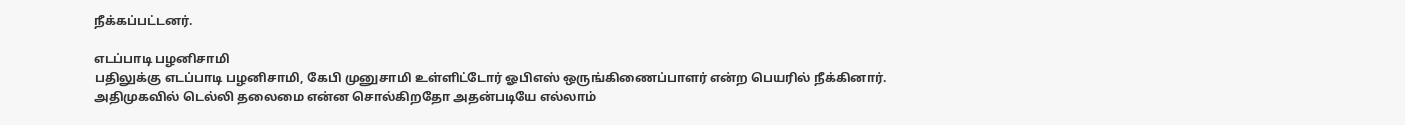நீக்கப்பட்டனர்.

எடப்பாடி பழனிசாமி
பதிலுக்கு எடப்பாடி பழனிசாமி, கேபி முனுசாமி உள்ளிட்டோர் ஓபிஎஸ் ஒருங்கிணைப்பாளர் என்ற பெயரில் நீக்கினார். அதிமுகவில் டெல்லி தலைமை என்ன சொல்கிறதோ அதன்படியே எல்லாம்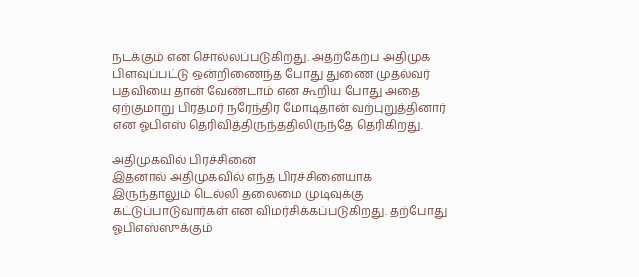நடக்கும் என சொல்லப்படுகிறது. அதற்கேற்ப அதிமுக பிளவுப்பட்டு ஒன்றிணைந்த போது துணை முதல்வர் பதவியை தான் வேண்டாம் என கூறிய போது அதை ஏற்குமாறு பிரதமர் நரேந்திர மோடிதான் வற்புறுத்தினார் என ஓபிஎஸ் தெரிவித்திருந்ததிலிருந்தே தெரிகிறது.

அதிமுகவில் பிரச்சினை
இதனால் அதிமுகவில் எந்த பிரச்சினையாக இருந்தாலும் டெல்லி தலைமை முடிவுக்கு கட்டுப்பாடுவார்கள் என விமர்சிக்கப்படுகிறது. தற்போது ஓபிஎஸ்ஸுக்கும்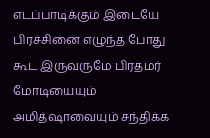எடப்பாடிக்கும் இடையே பிரச்சினை எழுந்த போது கூட இருவருமே பிரதமர் மோடியையும் அமித்ஷாவையும் சந்திக்க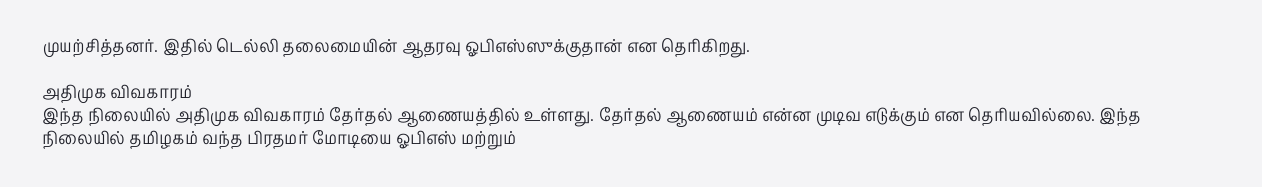முயற்சித்தனர். இதில் டெல்லி தலைமையின் ஆதரவு ஓபிஎஸ்ஸுக்குதான் என தெரிகிறது.

அதிமுக விவகாரம்
இந்த நிலையில் அதிமுக விவகாரம் தேர்தல் ஆணையத்தில் உள்ளது. தேர்தல் ஆணையம் என்ன முடிவ எடுக்கும் என தெரியவில்லை. இந்த நிலையில் தமிழகம் வந்த பிரதமர் மோடியை ஓபிஎஸ் மற்றும்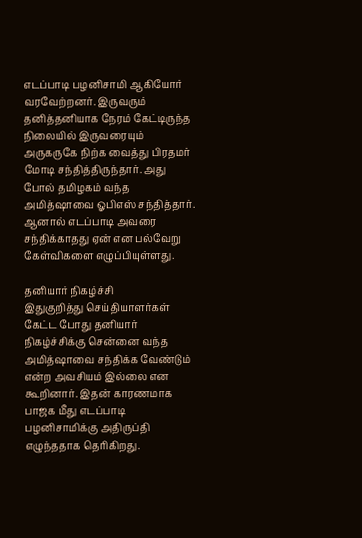எடப்பாடி பழனிசாமி ஆகியோர் வரவேற்றனர். இருவரும் தனித்தனியாக நேரம் கேட்டிருந்த நிலையில் இருவரையும் அருகருகே நிற்க வைத்து பிரதமர் மோடி சந்தித்திருந்தார். அது போல் தமிழகம் வந்த அமித்ஷாவை ஓபிஎஸ் சந்தித்தார். ஆனால் எடப்பாடி அவரை சந்திக்காதது ஏன் என பல்வேறு கேள்விகளை எழுப்பியுள்ளது.

தனியார் நிகழ்ச்சி
இதுகுறித்து செய்தியாளர்கள் கேட்ட போது தனியார் நிகழ்ச்சிக்கு சென்னை வந்த அமித்ஷாவை சந்திக்க வேண்டும் என்ற அவசியம் இல்லை என கூறினார். இதன் காரணமாக பாஜக மீது எடப்பாடி பழனிசாமிக்கு அதிருப்தி எழுந்ததாக தெரிகிறது.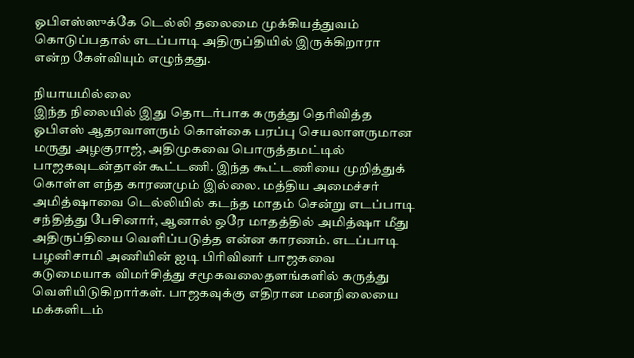ஓபிஎஸ்ஸுக்கே டெல்லி தலைமை முக்கியத்துவம் கொடுப்பதால் எடப்பாடி அதிருப்தியில் இருக்கிறாரா என்ற கேள்வியும் எழுந்தது.

நியாயமில்லை
இந்த நிலையில் இது தொடர்பாக கருத்து தெரிவித்த ஓபிஎஸ் ஆதரவாளரும் கொள்கை பரப்பு செயலாளருமான மருது அழகுராஜ், அதிமுகவை பொருத்தமட்டில் பாஜகவுடன்தான் கூட்டணி. இந்த கூட்டணியை முறித்துக் கொள்ள எந்த காரணமும் இல்லை. மத்திய அமைச்சர் அமித்ஷாவை டெல்லியில் கடந்த மாதம் சென்று எடப்பாடி சந்தித்து பேசினார், ஆனால் ஒரே மாதத்தில் அமித்ஷா மீது அதிருப்தியை வெளிப்படுத்த என்ன காரணம். எடப்பாடி பழனிசாமி அணியின் ஐடி பிரிவினர் பாஜகவை கடுமையாக விமர்சித்து சமூகவலைதளங்களில் கருத்து வெளியிடுகிறார்கள். பாஜகவுக்கு எதிரான மனநிலையை மக்களிடம்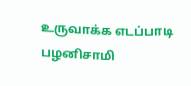உருவாக்க எடப்பாடி பழனிசாமி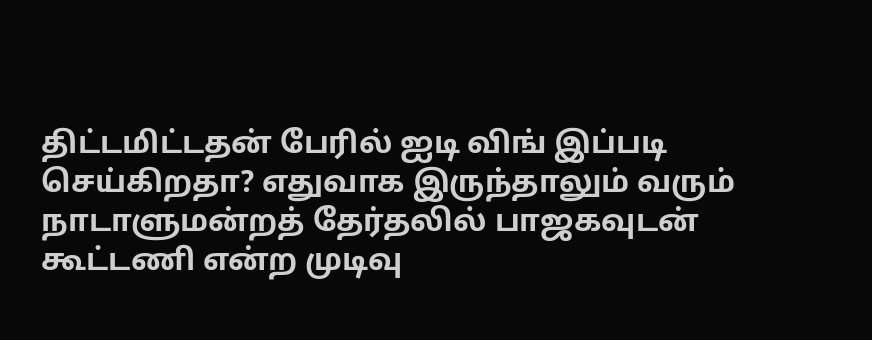திட்டமிட்டதன் பேரில் ஐடி விங் இப்படி செய்கிறதா? எதுவாக இருந்தாலும் வரும் நாடாளுமன்றத் தேர்தலில் பாஜகவுடன் கூட்டணி என்ற முடிவு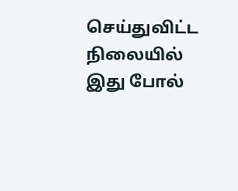செய்துவிட்ட நிலையில் இது போல்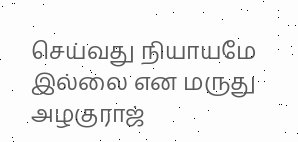செய்வது நியாயமே இல்லை என மருது அழகுராஜ்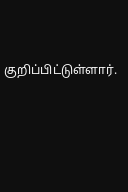குறிப்பிட்டுள்ளார்.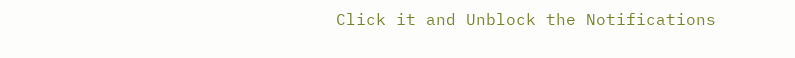Click it and Unblock the Notifications